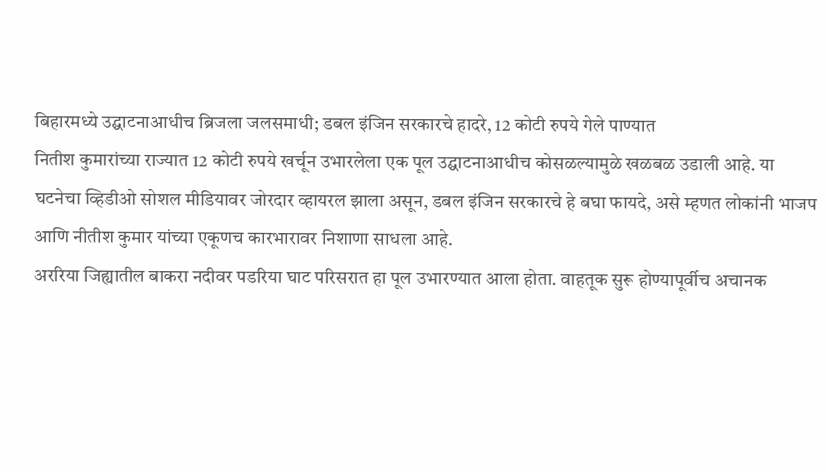बिहारमध्ये उद्घाटनाआधीच ब्रिजला जलसमाधी; डबल इंजिन सरकारचे हादरे, 12 कोटी रुपये गेले पाण्यात
नितीश कुमारांच्या राज्यात 12 कोटी रुपये खर्चून उभारलेला एक पूल उद्घाटनाआधीच कोसळल्यामुळे खळबळ उडाली आहे. या घटनेचा व्हिडीओ सोशल मीडियावर जोरदार व्हायरल झाला असून, डबल इंजिन सरकारचे हे बघा फायदे, असे म्हणत लोकांनी भाजप आणि नीतीश कुमार यांच्या एकूणच कारभारावर निशाणा साधला आहे.
अररिया जिह्यातील बाकरा नदीवर पडरिया घाट परिसरात हा पूल उभारण्यात आला होता. वाहतूक सुरू होण्यापूर्वीच अचानक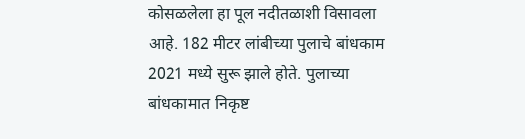कोसळलेला हा पूल नदीतळाशी विसावला आहे. 182 मीटर लांबीच्या पुलाचे बांधकाम 2021 मध्ये सुरू झाले होते. पुलाच्या बांधकामात निकृष्ट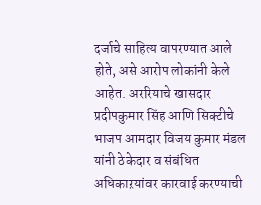दर्जाचे साहित्य वापरण्यात आले होते, असे आरोप लोकांनी केले आहेत. अररियाचे खासदार प्रदीपकुमार सिंह आणि सिक्टीचे भाजप आमदार विजय कुमार मंडल यांनी ठेकेदार व संबंधित अधिकाऱयांवर कारवाई करण्याची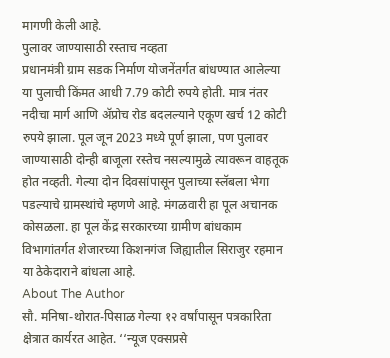मागणी केली आहे.
पुलावर जाण्यासाठी रस्ताच नव्हता
प्रधानमंत्री ग्राम सडक निर्माण योजनेंतर्गत बांधण्यात आलेल्या या पुलाची किंमत आधी 7.79 कोटी रुपये होती. मात्र नंतर नदीचा मार्ग आणि ॲप्रोच रोड बदलल्याने एकूण खर्च 12 कोटी रुपये झाला. पूल जून 2023 मध्ये पूर्ण झाला, पण पुलावर जाण्यासाठी दोन्ही बाजूला रस्तेच नसल्यामुळे त्यावरून वाहतूक होत नव्हती. गेल्या दोन दिवसांपासून पुलाच्या स्लॅबला भेगा पडल्याचे ग्रामस्थांचे म्हणणे आहे. मंगळवारी हा पूल अचानक कोसळला. हा पूल केंद्र सरकारच्या ग्रामीण बांधकाम विभागांतर्गत शेजारच्या किशनगंज जिह्यातील सिराजुर रहमान या ठेकेदाराने बांधला आहे.
About The Author
सौ. मनिषा-थोरात-पिसाळ गेल्या १२ वर्षांपासून पत्रकारिता क्षेत्रात कार्यरत आहेत. ‘‘न्यूज एक्सप्रसे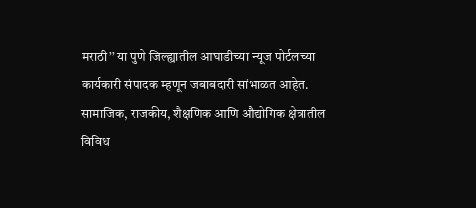मराठी’’ या पुणे जिल्ह्यातील आघाडीच्या न्यूज पोर्टलच्या कार्यकारी संपादक म्हणून जबाबदारी सांभाळत आहेत. सामाजिक, राजकीय, शैक्षणिक आणि औद्योगिक क्षेत्रातील विविध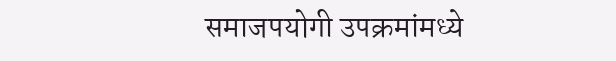समाजपयोगी उपक्रमांमध्ये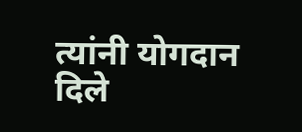त्यांनी योगदान दिले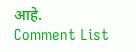आहे.
Comment List